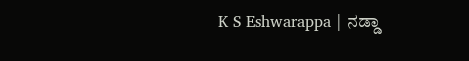K S Eshwarappa | ನಡ್ಡಾ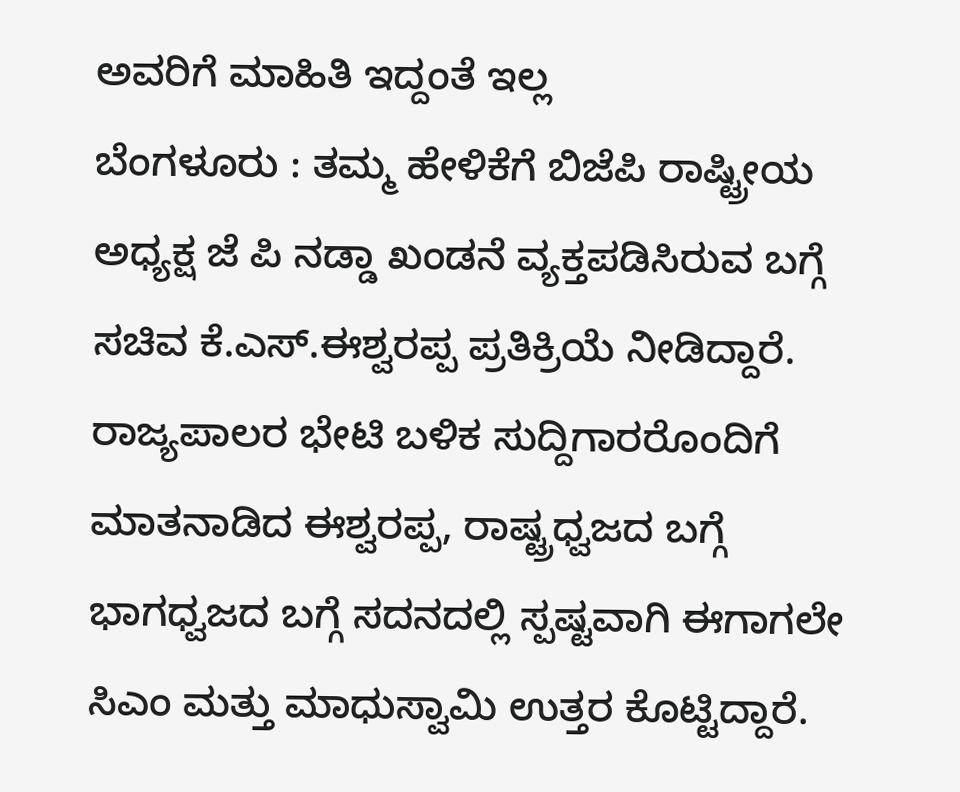ಅವರಿಗೆ ಮಾಹಿತಿ ಇದ್ದಂತೆ ಇಲ್ಲ
ಬೆಂಗಳೂರು : ತಮ್ಮ ಹೇಳಿಕೆಗೆ ಬಿಜೆಪಿ ರಾಷ್ಟ್ರೀಯ ಅಧ್ಯಕ್ಷ ಜೆ ಪಿ ನಡ್ಡಾ ಖಂಡನೆ ವ್ಯಕ್ತಪಡಿಸಿರುವ ಬಗ್ಗೆ ಸಚಿವ ಕೆ.ಎಸ್.ಈಶ್ವರಪ್ಪ ಪ್ರತಿಕ್ರಿಯೆ ನೀಡಿದ್ದಾರೆ.
ರಾಜ್ಯಪಾಲರ ಭೇಟಿ ಬಳಿಕ ಸುದ್ದಿಗಾರರೊಂದಿಗೆ ಮಾತನಾಡಿದ ಈಶ್ವರಪ್ಪ, ರಾಷ್ಟ್ರಧ್ವಜದ ಬಗ್ಗೆ ಭಾಗಧ್ವಜದ ಬಗ್ಗೆ ಸದನದಲ್ಲಿ ಸ್ಪಷ್ಟವಾಗಿ ಈಗಾಗಲೇ ಸಿಎಂ ಮತ್ತು ಮಾಧುಸ್ವಾಮಿ ಉತ್ತರ ಕೊಟ್ಟಿದ್ದಾರೆ.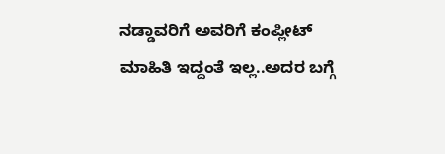ನಡ್ಡಾವರಿಗೆ ಅವರಿಗೆ ಕಂಪ್ಲೀಟ್ ಮಾಹಿತಿ ಇದ್ದಂತೆ ಇಲ್ಲ..ಅದರ ಬಗ್ಗೆ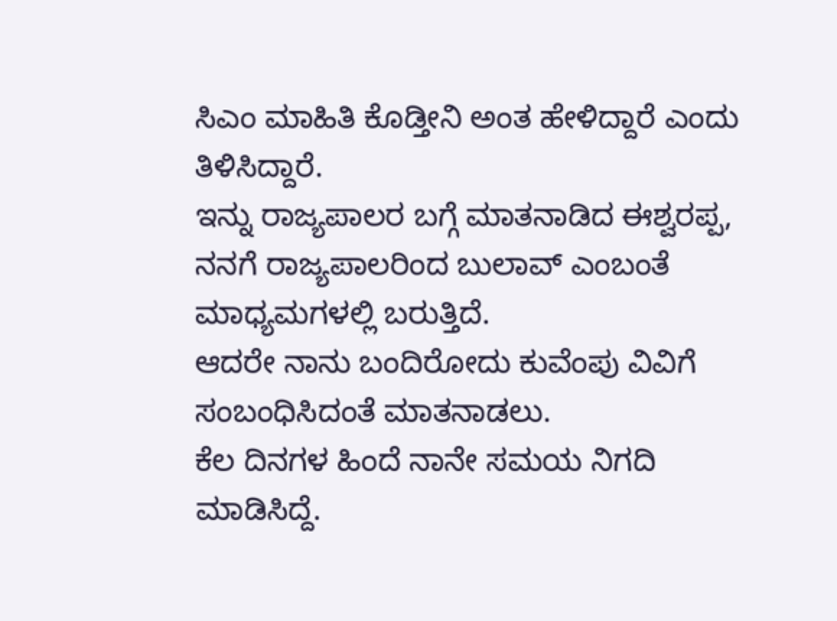ಸಿಎಂ ಮಾಹಿತಿ ಕೊಡ್ತೀನಿ ಅಂತ ಹೇಳಿದ್ದಾರೆ ಎಂದು ತಿಳಿಸಿದ್ದಾರೆ.
ಇನ್ನು ರಾಜ್ಯಪಾಲರ ಬಗ್ಗೆ ಮಾತನಾಡಿದ ಈಶ್ವರಪ್ಪ, ನನಗೆ ರಾಜ್ಯಪಾಲರಿಂದ ಬುಲಾವ್ ಎಂಬಂತೆ ಮಾಧ್ಯಮಗಳಲ್ಲಿ ಬರುತ್ತಿದೆ.
ಆದರೇ ನಾನು ಬಂದಿರೋದು ಕುವೆಂಪು ವಿವಿಗೆ ಸಂಬಂಧಿಸಿದಂತೆ ಮಾತನಾಡಲು.
ಕೆಲ ದಿನಗಳ ಹಿಂದೆ ನಾನೇ ಸಮಯ ನಿಗದಿ ಮಾಡಿಸಿದ್ದೆ.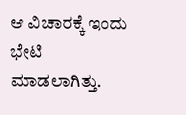ಆ ವಿಚಾರಕ್ಕೆ ಇಂದು ಭೇಟಿ ಮಾಡಲಾಗಿತ್ತು.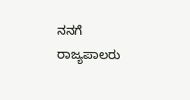ನನಗೆ ರಾಜ್ಯಪಾಲರು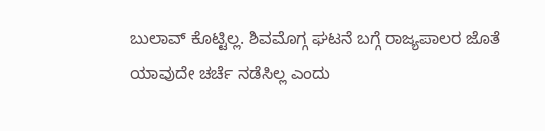ಬುಲಾವ್ ಕೊಟ್ಟಿಲ್ಲ. ಶಿವಮೊಗ್ಗ ಘಟನೆ ಬಗ್ಗೆ ರಾಜ್ಯಪಾಲರ ಜೊತೆ ಯಾವುದೇ ಚರ್ಚೆ ನಡೆಸಿಲ್ಲ ಎಂದು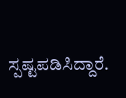ಸ್ಪಷ್ಟಪಡಿಸಿದ್ದಾರೆ.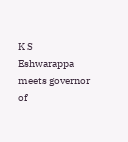K S Eshwarappa meets governor of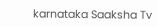karnataka Saaksha Tv